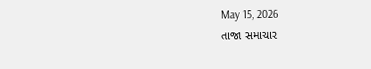May 15, 2026
તાજા સમાચાર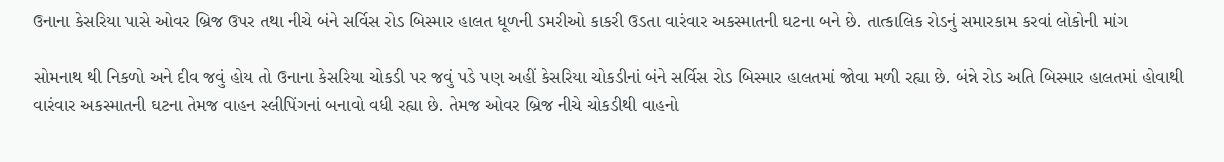ઉનાના કેસરિયા પાસે ઓવર બ્રિજ ઉપર તથા નીચે બંને સર્વિસ રોડ બિસ્માર હાલત ધૂળની ડમરીઓ કાકરી ઉડતા વારંવાર અકસ્માતની ઘટના બને છે. તાત્કાલિક રોડનું સમારકામ કરવાં લોકોની માંગ

સોમનાથ થી નિકળો અને દીવ જવું હોય તો ઉનાના કેસરિયા ચોકડી પર જવું પડે પણ અહીં કેસરિયા ચોકડીનાં બંને સર્વિસ રોડ બિસ્માર હાલતમાં જોવા મળી રહ્યા છે. બંન્ને રોડ અતિ બિસ્માર હાલતમાં હોવાથી વારંવાર અકસ્માતની ઘટના તેમજ વાહન સ્લીપિંગનાં બનાવો વધી રહ્યા છે. તેમજ ઓવર બ્રિજ નીચે ચોકડીથી વાહનો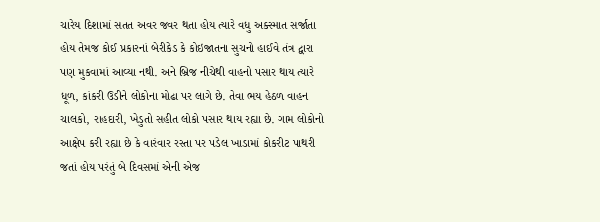ચારેય દિશામાં સતત અવર જવર થતા હોય ત્યારે વધુ અક્સ્માત સર્જાતા હોય તેમજ કોઈ પ્રકારનાં બેરીકેડ કે કોઇજાતના સુચનો હાઈવે તંત્ર દ્વારા પણ મુકવામાં આવ્યા નથી. અને બ્રિજ નીચેથી વાહનો પસાર થાય ત્યારે ધૂળ, કાંકરી ઉડીને લોકોના મોઢા પર લાગે છે. તેવા ભય હેઠળ વાહન ચાલકો, રાહદારી, ખેડુતો સહીત લોકો પસાર થાય રહ્યા છે. ગામ લોકોનો આક્ષેપ કરી રહ્યા છે કે વારંવાર રસ્તા પર પડેલ ખાડામાં કોકરીટ પાથરી જતાં હોય પરંતું બે દિવસમાં એની એજ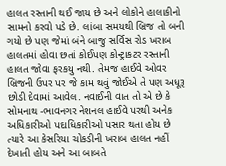હાલત રસ્તાની થઈ જાય છે અને લોકોને હાલાકીનો સામનો કરવો પડે છે. લાંબા સમયથી બ્રિજ તો બની ગયો છે પણ જેમાં બંને બાજુ સર્વિસ રોડ ખરાબ હાલતમાં હોવા છતાં કોઈપણ કોન્ટ્રાકટર રસ્તાની હાલત જોવા ફરકયુ નથી. તેમજ હાઈવે ઓવર બ્રિજની ઉપર પર જે કામ થવું જોઈએ તે પણ અધૂરૂ છોડી દેવામાં આવેલ. નવાઈની વાત તો એ છે કે સોમનાથ -ભાવનગર નેશનલ હાઈવે પરથી અનેક અધિકારીઓ પદાધિકારીઓ પસાર થતા હોય છે ત્યારે આ કેસરિયા ચોકડીની ખરાબ હાલત નહીં દેખાતી હોય અને આ બાબતે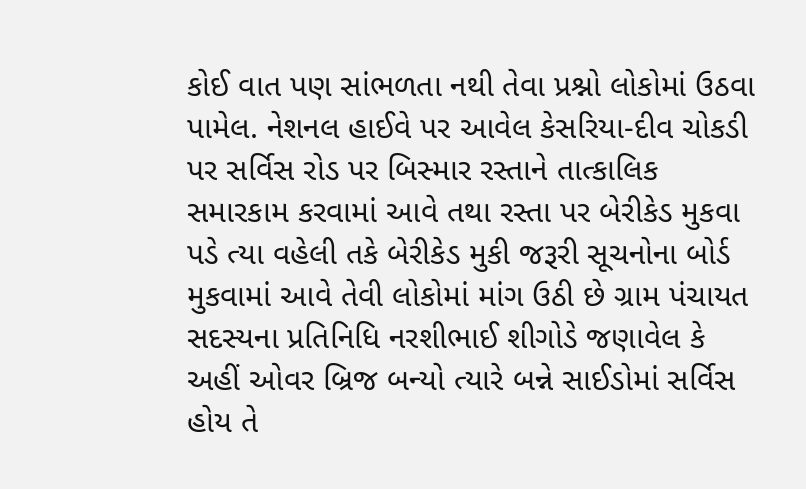કોઈ વાત પણ સાંભળતા નથી તેવા પ્રશ્નો લોકોમાં ઉઠવા પામેલ. નેશનલ હાઈવે પર આવેલ કેસરિયા-દીવ ચોકડી પર સર્વિસ રોડ પર બિસ્માર રસ્તાને તાત્કાલિક સમારકામ કરવામાં આવે તથા રસ્તા પર બેરીકેડ મુકવા પડે ત્યા વહેલી તકે બેરીકેડ મુકી જરૂરી સૂચનોના બોર્ડ મુકવામાં આવે તેવી લોકોમાં માંગ ઉઠી છે ગ્રામ પંચાયત સદસ્યના પ્રતિનિધિ નરશીભાઈ શીગોડે જણાવેલ કે અહીં ઓવર બ્રિજ બન્યો ત્યારે બન્ને સાઈડોમાં સર્વિસ હોય તે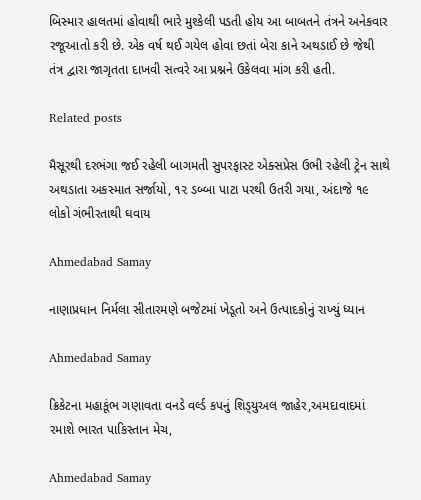બિસ્માર હાલતમાં હોવાથી ભારે મુશ્કેલી પડતી હોય આ બાબતને તંત્રને અનેકવાર રજૂઆતો કરી છે. એક વર્ષ થઈ ગયેલ હોવા છતાં બેરા કાને અથડાઈ છે જેથી તંત્ર દ્વારા જાગૃતતા દાખવી સત્વરે આ પ્રશ્નને ઉકેલવા માંગ કરી હતી.

Related posts

મૈસૂરથી દરભંગા જઈ રહેલી બાગમતી સુપરફાસ્‍ટ એક્‍સપ્રેસ ઉભી રહેલી ટ્રેન સાથે અથડાતા અકસ્‍માત સર્જાયો, ૧૨ ડબ્‍બા પાટા પરથી ઉતરી ગયા, અંદાજે ૧૯ લોકો ગંભીરતાથી ઘવાય

Ahmedabad Samay

નાણાપ્રધાન નિર્મલા સીતારમણે બજેટમાં ખેડૂતો અને ઉત્પાદકોનું રાખ્યું ધ્યાન

Ahmedabad Samay

ક્રિકેટના મહાકૂંભ ગણાવતા વનડે વર્લ્‍ડ કપનું શિડ્‍યુઅલ જાહેર,અમદાવાદમાં રમાશે ભારત પાકિસ્તાન મેચ,

Ahmedabad Samay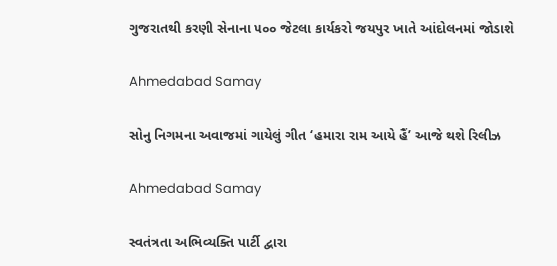ગુજરાતથી કરણી સેનાના ૫૦૦ જેટલા કાર્યકરો જયપુર ખાતે આંદોલનમાં જોડાશે

Ahmedabad Samay

સોનુ નિગમના અવાજમાં ગાયેલું ગીત ‘હમારા રામ આયે હૈં’ આજે થશે રિલીઝ

Ahmedabad Samay

સ્વતંત્રતા અભિવ્યક્તિ પાર્ટી દ્વારા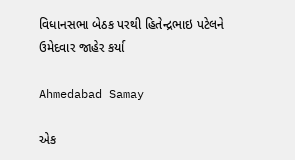વિધાનસભા બેઠક પરથી હિતેન્દ્રભાઇ પટેલને ઉમેદવાર જાહેર કર્યા

Ahmedabad Samay

એક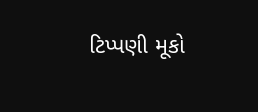ટિપ્પણી મૂકો